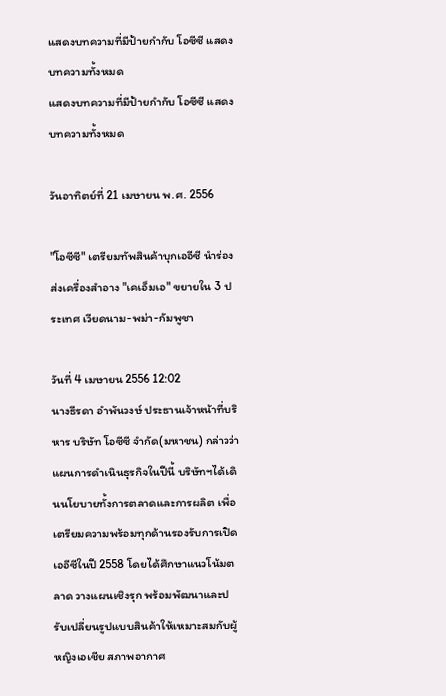แสดงบทความที่มีป้ายกำกับ โอซีซี แสดงบทความทั้งหมด
แสดงบทความที่มีป้ายกำกับ โอซีซี แสดงบทความทั้งหมด

วันอาทิตย์ที่ 21 เมษายน พ.ศ. 2556

"โอซีซี" เตรียมทัพสินค้าบุกเออีซี นำร่องส่งเครื่องสำอาง "เคเอ็มเอ" ขยายใน 3 ประเทศ เวียดนาม-พม่า-กัมพูชา

วันที่ 4 เมษายน 2556 12:02
นางธีรดา อำพันวงษ์ ประธานเจ้าหน้าที่บริหาร บริษัท โอซีซี จำกัด(มหาชน) กล่าวว่า แผนการดำเนินธุรกิจในปีนี้ บริษัทฯได้เดินนโยบายทั้งการตลาดและการผลิต เพื่อเตรียมความพร้อมทุกด้านรองรับการเปิดเออีซีในปี 2558 โดยได้ศึกษาแนวโน้มตลาด วางแผนเชิงรุก พร้อมพัฒนาและปรับเปลี่ยนรูปแบบสินค้าให้เหมาะสมกับผู้หญิงเอเชีย สภาพอากาศ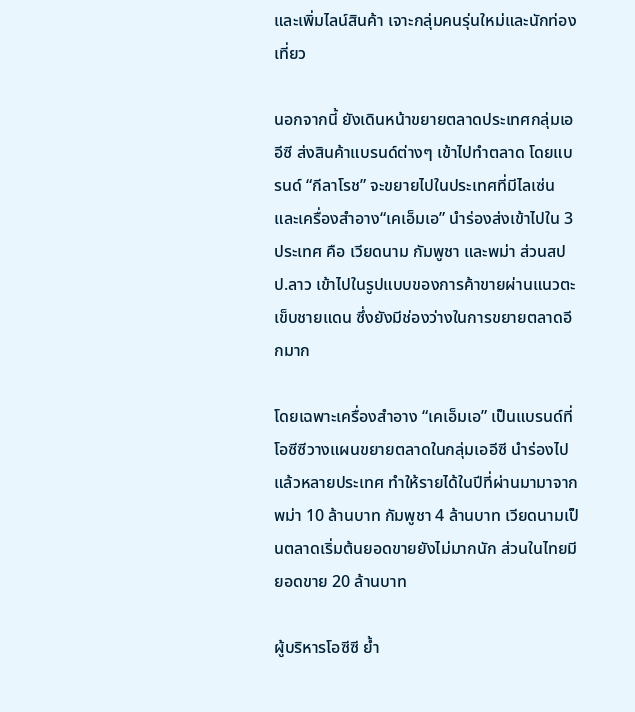และเพิ่มไลน์สินค้า เจาะกลุ่มคนรุ่นใหม่และนักท่องเที่ยว

นอกจากนี้ ยังเดินหน้าขยายตลาดประเทศกลุ่มเออีซี ส่งสินค้าแบรนด์ต่างๆ เข้าไปทำตลาด โดยแบรนด์ “กีลาโรช” จะขยายไปในประเทศที่มีไลเซ่น และเครื่องสำอาง“เคเอ็มเอ” นำร่องส่งเข้าไปใน 3 ประเทศ คือ เวียดนาม กัมพูชา และพม่า ส่วนสปป.ลาว เข้าไปในรูปแบบของการค้าขายผ่านแนวตะเข็บชายแดน ซึ่งยังมีช่องว่างในการขยายตลาดอีกมาก

โดยเฉพาะเครื่องสำอาง “เคเอ็มเอ” เป็นแบรนด์ที่โอซีซีวางแผนขยายตลาดในกลุ่มเออีซี นำร่องไปแล้วหลายประเทศ ทำให้รายได้ในปีที่ผ่านมามาจากพม่า 10 ล้านบาท กัมพูชา 4 ล้านบาท เวียดนามเป็นตลาดเริ่มต้นยอดขายยังไม่มากนัก ส่วนในไทยมียอดขาย 20 ล้านบาท

ผู้บริหารโอซีซี ย้ำ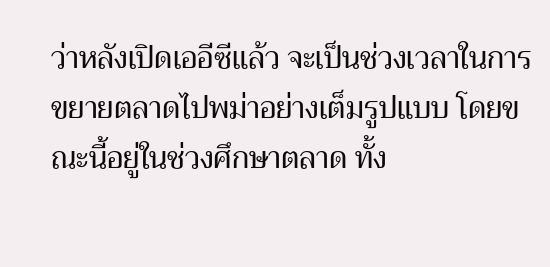ว่าหลังเปิดเออีซีแล้ว จะเป็นช่วงเวลาในการขยายตลาดไปพม่าอย่างเต็มรูปแบบ โดยขณะนี้อยู่ในช่วงศึกษาตลาด ทั้ง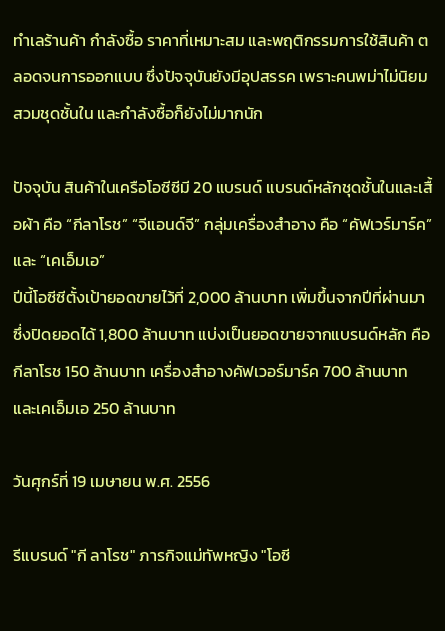ทำเลร้านค้า กำลังซื้อ ราคาที่เหมาะสม และพฤติกรรมการใช้สินค้า ตลอดจนการออกแบบ ซึ่งปัจจุบันยังมีอุปสรรค เพราะคนพม่าไม่นิยมสวมชุดชั้นใน และกำลังซื้อก็ยังไม่มากนัก

ปัจจุบัน สินค้าในเครือโอซีซีมี 20 แบรนด์ แบรนด์หลักชุดชั้นในและเสื้อผ้า คือ “กีลาโรช” “จีแอนด์จี” กลุ่มเครื่องสำอาง คือ “คัฟเวร์มาร์ค” และ “เคเอ็มเอ”
ปีนี้โอซีซีตั้งเป้ายอดขายไว้ที่ 2,000 ล้านบาท เพิ่มขึ้นจากปีที่ผ่านมาซึ่งปิดยอดได้ 1,800 ล้านบาท แบ่งเป็นยอดขายจากแบรนด์หลัก คือ กีลาโรช 150 ล้านบาท เครื่องสำอางคัฟเวอร์มาร์ค 700 ล้านบาท และเคเอ็มเอ 250 ล้านบาท

วันศุกร์ที่ 19 เมษายน พ.ศ. 2556

รีแบรนด์ "กี ลาโรช" ภารกิจแม่ทัพหญิง "โอซี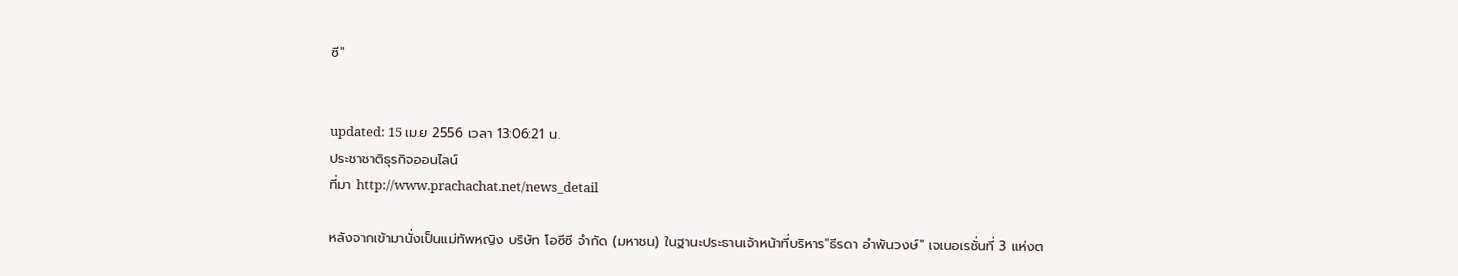ซี"


updated: 15 เม.ย 2556 เวลา 13:06:21 น.
ประชาชาติธุรกิจออนไลน์
ที่มา http://www.prachachat.net/news_detail

หลังจากเข้ามานั่งเป็นแม่ทัพหญิง บริษัท โอซีซี จำกัด (มหาชน) ในฐานะประธานเจ้าหน้าที่บริหาร"ธีรดา อำพันวงษ์" เจเนอเรชั่นที่ 3 แห่งต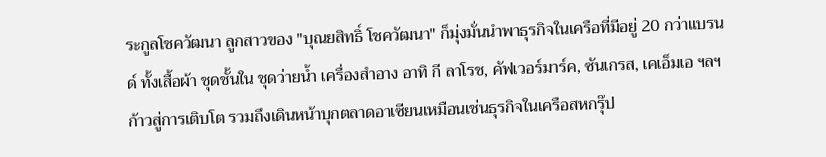ระกูลโชควัฒนา ลูกสาวของ "บุณยสิทธิ์ โชควัฒนา" ก็มุ่งมั่นนำพาธุรกิจในเครือที่มีอยู่ 20 กว่าแบรนด์ ทั้งเสื้อผ้า ชุดชั้นใน ชุดว่ายน้ำ เครื่องสำอาง อาทิ กี ลาโรช, คัฟเวอร์มาร์ค, ซันเกรส, เคเอ็มเอ ฯลฯ ก้าวสู่การเติบโต รวมถึงเดินหน้าบุกตลาดอาเซียนเหมือนเช่นธุรกิจในเครือสหกรุ๊ป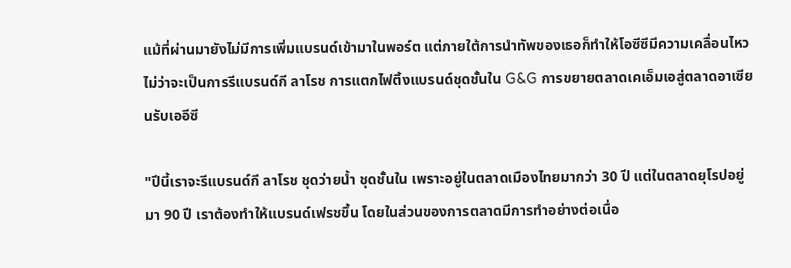แม้ที่ผ่านมายังไม่มีการเพิ่มแบรนด์เข้ามาในพอร์ต แต่ภายใต้การนำทัพของเธอก็ทำให้โอซีซีมีความเคลื่อนไหว ไม่ว่าจะเป็นการรีแบรนด์กี ลาโรช การแตกไฟติ้งแบรนด์ชุดชั้นใน G&G การขยายตลาดเคเอ็มเอสู่ตลาดอาเซียนรับเออีซี

"ปีนี้เราจะรีแบรนด์กี ลาโรช ชุดว่ายน้ำ ชุดชั้นใน เพราะอยู่ในตลาดเมืองไทยมากว่า 30 ปี แต่ในตลาดยุโรปอยู่มา 90 ปี เราต้องทำให้แบรนด์เฟรชขึ้น โดยในส่วนของการตลาดมีการทำอย่างต่อเนื่อ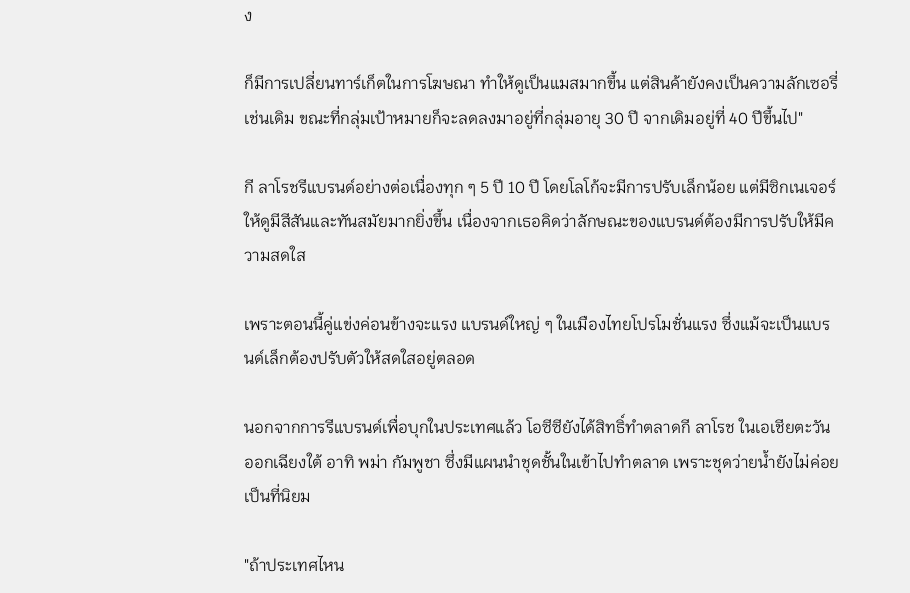ง

ก็มีการเปลี่ยนทาร์เก็ตในการโฆษณา ทำให้ดูเป็นแมสมากขึ้น แต่สินค้ายังคงเป็นความลักเซอรี่เช่นเดิม ขณะที่กลุ่มเป้าหมายก็จะลดลงมาอยู่ที่กลุ่มอายุ 30 ปี จากเดิมอยู่ที่ 40 ปีขึ้นไป"

กี ลาโรชรีแบรนด์อย่างต่อเนื่องทุก ๆ 5 ปี 10 ปี โดยโลโก้จะมีการปรับเล็กน้อย แต่มีซิกเนเจอร์ให้ดูมีสีสันและทันสมัยมากยิ่งขึ้น เนื่องจากเธอคิดว่าลักษณะของแบรนด์ต้องมีการปรับให้มีความสดใส

เพราะตอนนี้คู่แข่งค่อนข้างจะแรง แบรนด์ใหญ่ ๆ ในเมืองไทยโปรโมชั่นแรง ซึ่งแม้จะเป็นแบรนด์เล็กต้องปรับตัวให้สดใสอยู่ตลอด

นอกจากการรีแบรนด์เพื่อบุกในประเทศแล้ว โอซีซียังได้สิทธิ์ทำตลาดกี ลาโรช ในเอเชียตะวันออกเฉียงใต้ อาทิ พม่า กัมพูชา ซึ่งมีแผนนำชุดชั้นในเข้าไปทำตลาด เพราะชุดว่ายน้ำยังไม่ค่อยเป็นที่นิยม

"ถ้าประเทศไหน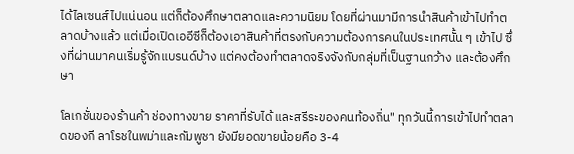ได้ไลเซนส์ไปแน่นอน แต่ก็ต้องศึกษาตลาดและความนิยม โดยที่ผ่านมามีการนำสินค้าเข้าไปทำตลาดบ้างแล้ว แต่เมื่อเปิดเออีซีก็ต้องเอาสินค้าที่ตรงกับความต้องการคนในประเทศนั้น ๆ เข้าไป ซึ่งที่ผ่านมาคนเริ่มรู้จักแบรนด์บ้าง แต่คงต้องทำตลาดจริงจังกับกลุ่มที่เป็นฐานกว้าง และต้องศึกษา

โลเกชั่นของร้านค้า ช่องทางขาย ราคาที่รับได้ และสรีระของคนท้องถิ่น" ทุกวันนี้การเข้าไปทำตลาดของกี ลาโรชในพม่าและกัมพูชา ยังมียอดขายน้อยคือ 3-4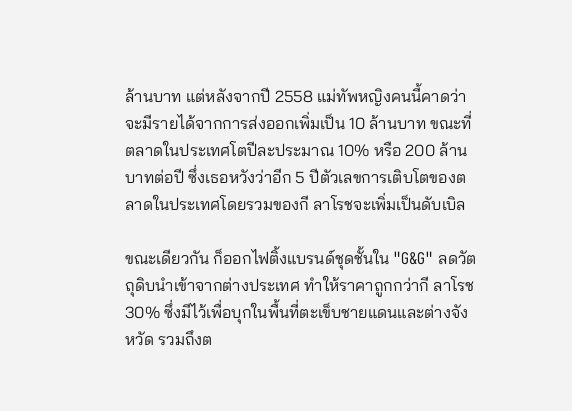ล้านบาท แต่หลังจากปี 2558 แม่ทัพหญิงคนนี้คาดว่าจะมีรายได้จากการส่งออกเพิ่มเป็น 10 ล้านบาท ขณะที่ตลาดในประเทศโตปีละประมาณ 10% หรือ 200 ล้านบาทต่อปี ซึ่งเธอหวังว่าอีก 5 ปีตัวเลขการเติบโตของตลาดในประเทศโดยรวมของกี ลาโรชจะเพิ่มเป็นดับเบิล

ขณะเดียวกัน ก็ออกไฟติ้งแบรนด์ชุดชั้นใน "G&G" ลดวัตถุดิบนำเข้าจากต่างประเทศ ทำให้ราคาถูกกว่ากี ลาโรช 30% ซึ่งมีไว้เพื่อบุกในพื้นที่ตะเข็บชายแดนและต่างจังหวัด รวมถึงต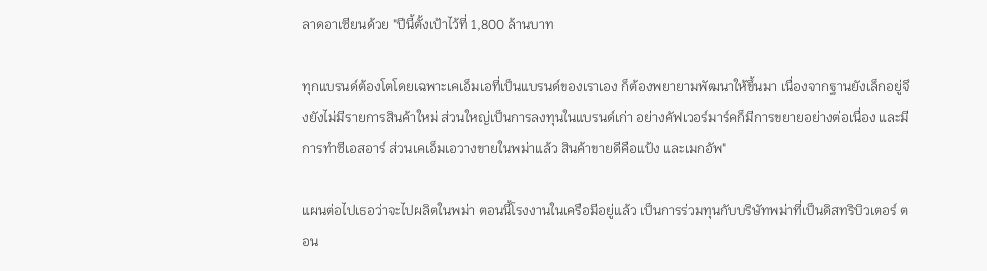ลาดอาเซียนด้วย "ปีนี้ตั้งเป้าไว้ที่ 1,800 ล้านบาท

ทุกแบรนด์ต้องโตโดยเฉพาะเคเอ็มเอที่เป็นแบรนด์ของเราเอง ก็ต้องพยายามพัฒนาให้ขึ้นมา เนื่องจากฐานยังเล็กอยู่จึงยังไม่มีรายการสินค้าใหม่ ส่วนใหญ่เป็นการลงทุนในแบรนด์เก่า อย่างคัฟเวอร์มาร์คก็มีการขยายอย่างต่อเนื่อง และมีการทำซีเอสอาร์ ส่วนเคเอ็มเอวางขายในพม่าแล้ว สินค้าขายดีคือแป้ง และเมกอัพ"

แผนต่อไปเธอว่าจะไปผลิตในพม่า ตอนนี้โรงงานในเครือมีอยู่แล้ว เป็นการร่วมทุนกับบริษัทพม่าที่เป็นดิสทริบิวเตอร์ ตอน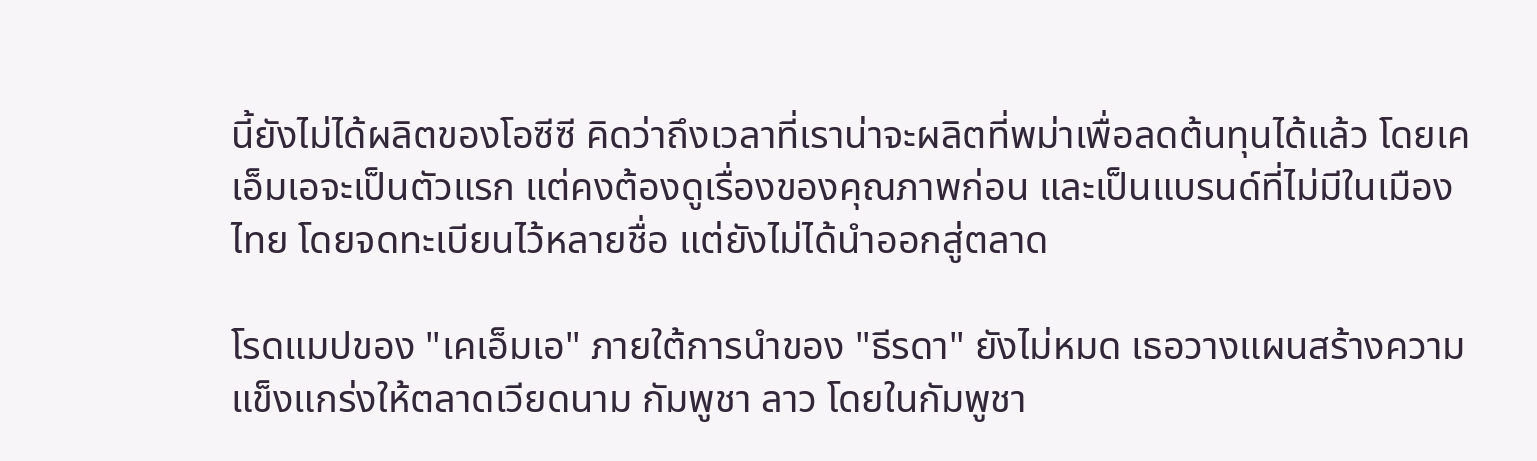นี้ยังไม่ได้ผลิตของโอซีซี คิดว่าถึงเวลาที่เราน่าจะผลิตที่พม่าเพื่อลดต้นทุนได้แล้ว โดยเคเอ็มเอจะเป็นตัวแรก แต่คงต้องดูเรื่องของคุณภาพก่อน และเป็นแบรนด์ที่ไม่มีในเมืองไทย โดยจดทะเบียนไว้หลายชื่อ แต่ยังไม่ได้นำออกสู่ตลาด

โรดแมปของ "เคเอ็มเอ" ภายใต้การนำของ "ธีรดา" ยังไม่หมด เธอวางแผนสร้างความแข็งแกร่งให้ตลาดเวียดนาม กัมพูชา ลาว โดยในกัมพูชา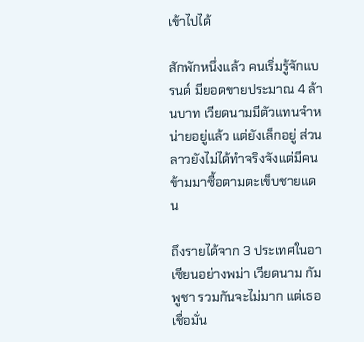เข้าไปได้

สักพักหนึ่งแล้ว คนเริ่มรู้จักแบรนด์ มียอดขายประมาณ 4 ล้านบาท เวียดนามมีตัวแทนจำหน่ายอยู่แล้ว แต่ยังเล็กอยู่ ส่วนลาวยังไม่ได้ทำจริงจังแต่มีคนข้ามมาซื้อตามตะเข็บชายแดน

ถึงรายได้จาก 3 ประเทศในอาเซียนอย่างพม่า เวียดนาม กัมพูชา รวมกันจะไม่มาก แต่เธอเชื่อมั่น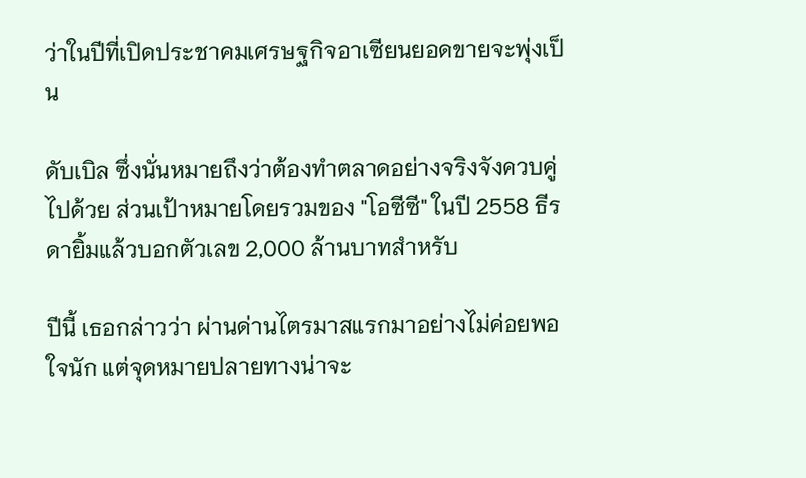ว่าในปีที่เปิดประชาคมเศรษฐกิจอาเซียนยอดขายจะพุ่งเป็น

ดับเบิล ซึ่งนั่นหมายถึงว่าต้องทำตลาดอย่างจริงจังควบคู่ไปด้วย ส่วนเป้าหมายโดยรวมของ "โอซีซี" ในปี 2558 ธีรดายิ้มแล้วบอกตัวเลข 2,000 ล้านบาทสำหรับ

ปีนี้ เธอกล่าวว่า ผ่านด่านไตรมาสแรกมาอย่างไม่ค่อยพอใจนัก แต่จุดหมายปลายทางน่าจะ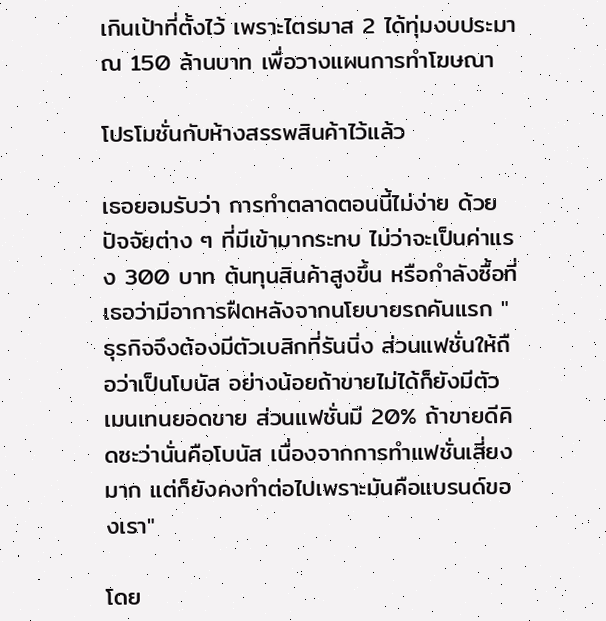เกินเป้าที่ตั้งไว้ เพราะไตรมาส 2 ได้ทุ่มงบประมาณ 150 ล้านบาท เพื่อวางแผนการทำโฆษณา

โปรโมชั่นกับห้างสรรพสินค้าไว้แล้ว

เธอยอมรับว่า การทำตลาดตอนนี้ไม่ง่าย ด้วยปัจจัยต่าง ๆ ที่มีเข้ามากระทบ ไม่ว่าจะเป็นค่าแรง 300 บาท ต้นทุนสินค้าสูงขึ้น หรือกำลังซื้อที่เธอว่ามีอาการฝืดหลังจากนโยบายรถคันแรก "ธุรกิจจึงต้องมีตัวเบสิกที่รันนิ่ง ส่วนแฟชั่นให้ถือว่าเป็นโบนัส อย่างน้อยถ้าขายไม่ได้ก็ยังมีตัวเมนเทนยอดขาย ส่วนแฟชั่นมี 20% ถ้าขายดีคิดซะว่านั่นคือโบนัส เนื่องจากการทำแฟชั่นเสี่ยงมาก แต่ก็ยังคงทำต่อไปเพราะมันคือแบรนด์ของเรา"

โดย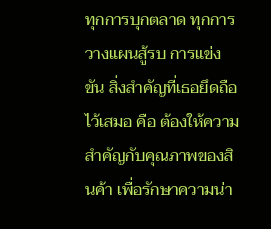ทุกการบุกตลาด ทุกการวางแผนสู้รบ การแข่งขัน สิ่งสำคัญที่เธอยึดถือไว้เสมอ คือ ต้องให้ความสำคัญกับคุณภาพของสินค้า เพื่อรักษาความน่า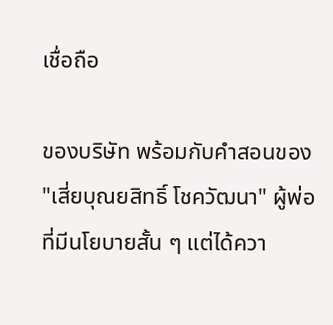เชื่อถือ

ของบริษัท พร้อมกับคำสอนของ "เสี่ยบุณยสิทธิ์ โชควัฒนา" ผู้พ่อที่มีนโยบายสั้น ๆ แต่ได้ควา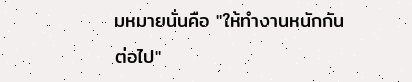มหมายนั่นคือ "ให้ทำงานหนักกันต่อไป"